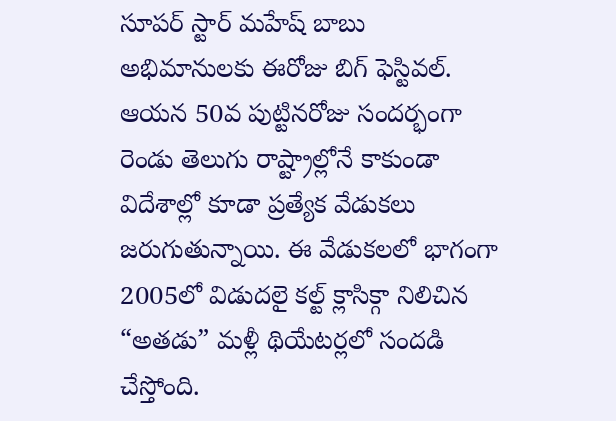సూపర్ స్టార్ మహేష్ బాబు అభిమానులకు ఈరోజు బిగ్ ఫెస్టివల్. ఆయన 50వ పుట్టినరోజు సందర్భంగా రెండు తెలుగు రాష్ట్రాల్లోనే కాకుండా విదేశాల్లో కూడా ప్రత్యేక వేడుకలు జరుగుతున్నాయి. ఈ వేడుకలలో భాగంగా 2005లో విడుదలై కల్ట్ క్లాసిక్గా నిలిచిన “అతడు” మళ్లీ థియేటర్లలో సందడి చేస్తోంది.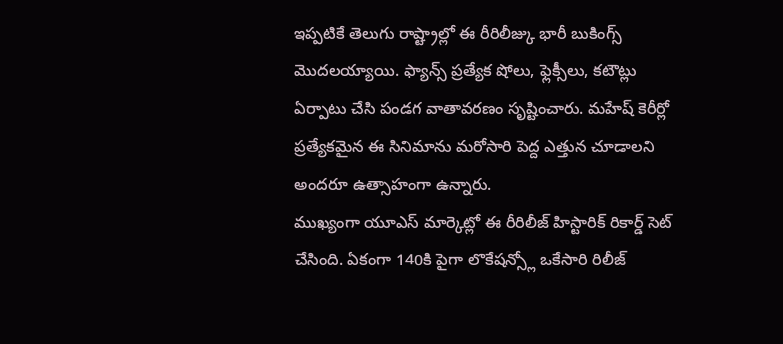ఇప్పటికే తెలుగు రాష్ట్రాల్లో ఈ రీరిలీజ్కు భారీ బుకింగ్స్ మొదలయ్యాయి. ఫ్యాన్స్ ప్రత్యేక షోలు, ఫ్లెక్సీలు, కటౌట్లు ఏర్పాటు చేసి పండగ వాతావరణం సృష్టించారు. మహేష్ కెరీర్లో ప్రత్యేకమైన ఈ సినిమాను మరోసారి పెద్ద ఎత్తున చూడాలని అందరూ ఉత్సాహంగా ఉన్నారు.
ముఖ్యంగా యూఎస్ మార్కెట్లో ఈ రీరిలీజ్ హిస్టారిక్ రికార్డ్ సెట్ చేసింది. ఏకంగా 140కి పైగా లొకేషన్స్లో ఒకేసారి రిలీజ్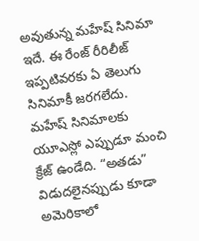అవుతున్న మహేష్ సినిమా ఇదే. ఈ రేంజ్ రీరిలీజ్ ఇప్పటివరకు ఏ తెలుగు సినిమాకీ జరగలేదు.
మహేష్ సినిమాలకు యూఎస్లో ఎప్పుడూ మంచి క్రేజ్ ఉండేది. “అతడు” విడుదలైనప్పుడు కూడా అమెరికాలో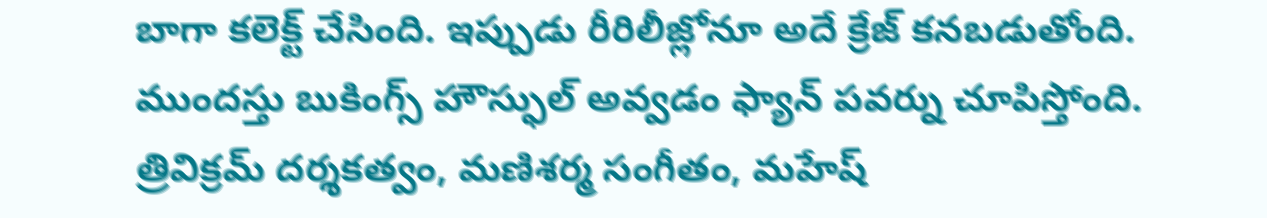బాగా కలెక్ట్ చేసింది. ఇప్పుడు రీరిలీజ్లోనూ అదే క్రేజ్ కనబడుతోంది. ముందస్తు బుకింగ్స్ హౌస్ఫుల్ అవ్వడం ఫ్యాన్ పవర్ను చూపిస్తోంది.
త్రివిక్రమ్ దర్శకత్వం, మణిశర్మ సంగీతం, మహేష్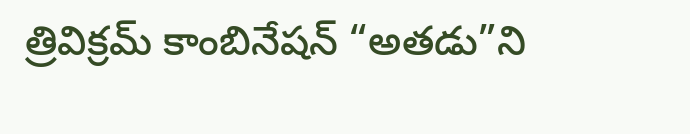త్రివిక్రమ్ కాంబినేషన్ “అతడు”ని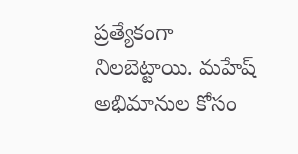ప్రత్యేకంగా నిలబెట్టాయి. మహేష్ అభిమానుల కోసం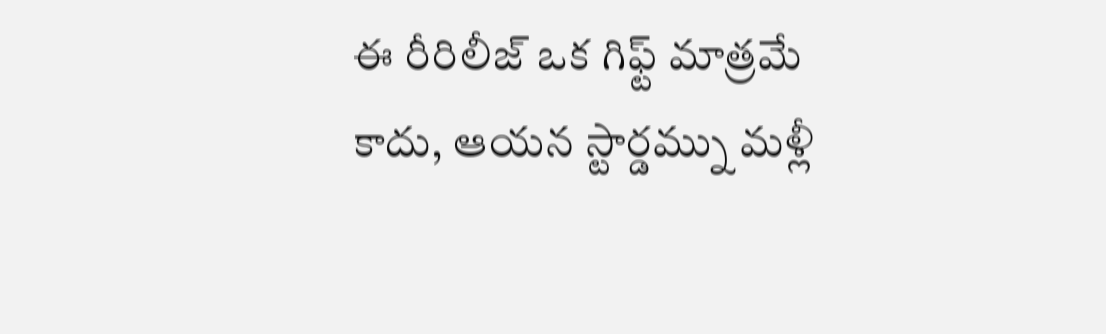ఈ రీరిలీజ్ ఒక గిఫ్ట్ మాత్రమే కాదు, ఆయన స్టార్డమ్ను మళ్లీ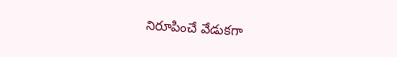నిరూపించే వేడుకగా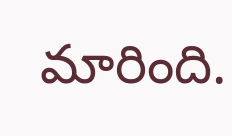మారింది.